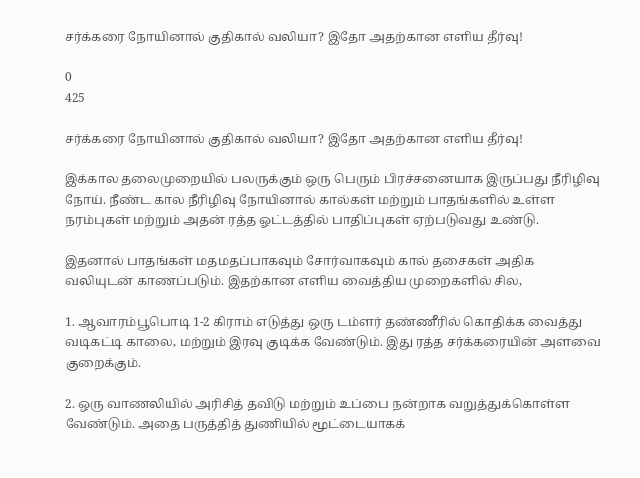சர்க்கரை நோயினால் குதிகால் வலியா? இதோ அதற்கான எளிய தீர்வு!

0
425

சர்க்கரை நோயினால் குதிகால் வலியா? இதோ அதற்கான எளிய தீர்வு!

இக்கால தலைமுறையில் பலருக்கும் ஒரு பெரும் பிரச்சனையாக இருப்பது நீரிழிவு நோய். நீண்ட கால நீரிழிவு நோயினால் கால்கள் மற்றும் பாதங்களில் உள்ள நரம்புகள் மற்றும் அதன் ரத்த ஓட்டத்தில் பாதிப்புகள் ஏற்படுவது உண்டு.

இதனால் பாதங்கள் மதமதப்பாகவும் சோர்வாகவும் கால் தசைகள் அதிக வலியுடன் காணப்படும். இதற்கான எளிய வைத்திய முறைகளில் சில,

1. ஆவாரம்பூபொடி 1-2 கிராம் எடுத்து ஒரு டம்ளர் தண்ணீரில் கொதிக்க வைத்து வடிகட்டி காலை, மற்றும் இரவு குடிக்க வேண்டும். இது ரத்த சர்க்கரையின் அளவை குறைக்கும்.

2. ஒரு வாணலியில் அரிசித் தவிடு மற்றும் உப்பை நன்றாக வறுத்துக்கொள்ள வேண்டும். அதை பருத்தித் துணியில் மூட்டையாகக்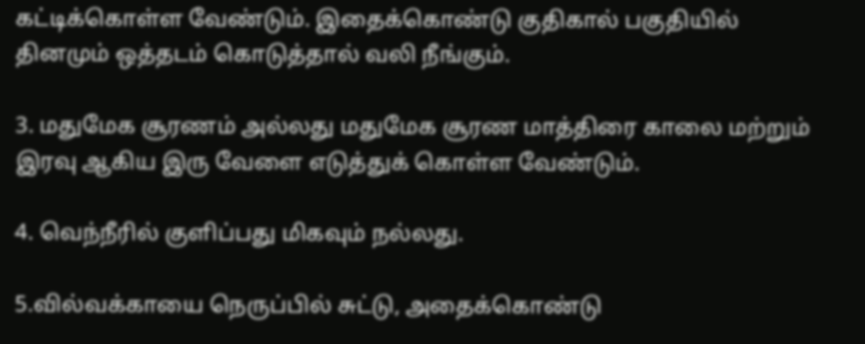கட்டிக்கொள்ள வேண்டும். இதைக்கொண்டு குதிகால் பகுதியில் தினமும் ஒத்தடம் கொடுத்தால் வலி நீங்கும்.

3. மதுமேக சூரணம் அல்லது மதுமேக சூரண மாத்திரை காலை மற்றும் இரவு ஆகிய இரு வேளை எடுத்துக் கொள்ள வேண்டும்.

4. வெந்நீரில் குளிப்பது மிகவும் நல்லது.

5.வில்வக்காயை நெருப்பில் சுட்டு, அதைக்கொண்டு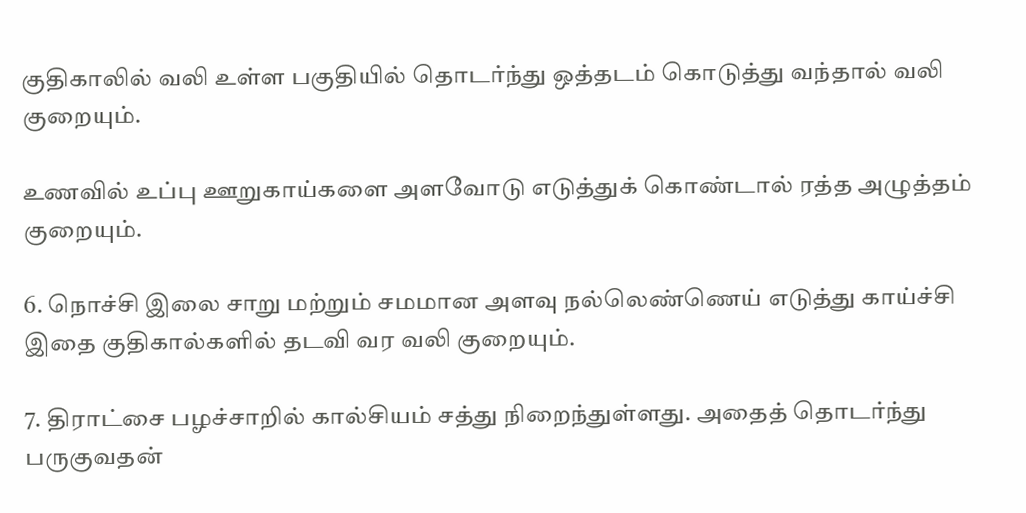குதிகாலில் வலி உள்ள பகுதியில் தொடர்ந்து ஒத்தடம் கொடுத்து வந்தால் வலி குறையும்.

உணவில் உப்பு ஊறுகாய்களை அளவோடு எடுத்துக் கொண்டால் ரத்த அழுத்தம் குறையும்.

6. நொச்சி இலை சாறு மற்றும் சமமான அளவு நல்லெண்ணெய் எடுத்து காய்ச்சி இதை குதிகால்களில் தடவி வர வலி குறையும்.

7. திராட்சை பழச்சாறில் கால்சியம் சத்து நிறைந்துள்ளது. அதைத் தொடர்ந்து பருகுவதன்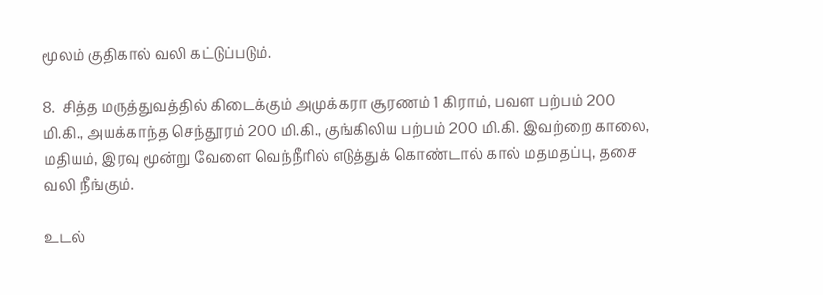மூலம் குதிகால் வலி கட்டுப்படும்.

8.  சித்த மருத்துவத்தில் கிடைக்கும் அமுக்கரா சூரணம் 1 கிராம், பவள பற்பம் 200 மி.கி., அயக்காந்த செந்தூரம் 200 மி.கி., குங்கிலிய பற்பம் 200 மி.கி. இவற்றை காலை, மதியம், இரவு மூன்று வேளை வெந்நீரில் எடுத்துக் கொண்டால் கால் மதமதப்பு, தசை வலி நீங்கும்.

உடல்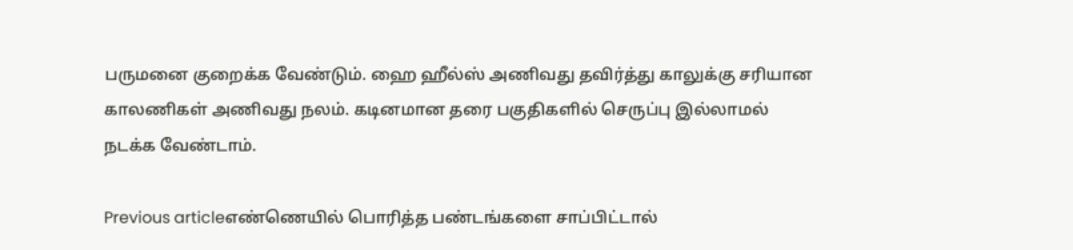பருமனை குறைக்க வேண்டும். ஹை ஹீல்ஸ் அணிவது தவிர்த்து காலுக்கு சரியான காலணிகள் அணிவது நலம். கடினமான தரை பகுதிகளில் செருப்பு இல்லாமல் நடக்க வேண்டாம்.

Previous articleஎண்ணெயில் பொரித்த பண்டங்களை சாப்பிட்டால்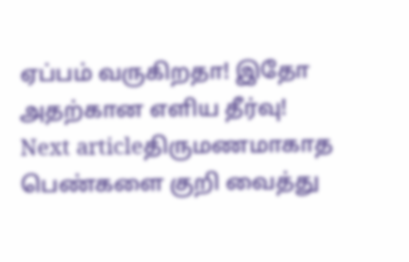ஏப்பம் வருகிறதா! இதோ அதற்கான எளிய தீர்வு!
Next articleதிருமணமாகாத பெண்களை குறி வைத்து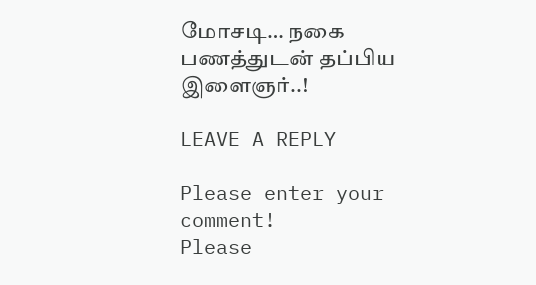மோசடி… நகை பணத்துடன் தப்பிய இளைஞர்..!

LEAVE A REPLY

Please enter your comment!
Please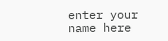enter your name here